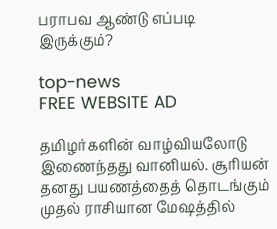பராபவ ஆண்டு எப்படி இருக்கும்?

top-news
FREE WEBSITE AD

தமிழர்களின் வாழ்வியலோடு இணைந்தது வானியல். சூரியன் தனது பயணத்தைத் தொடங்கும் முதல் ராசியான மேஷத்தில்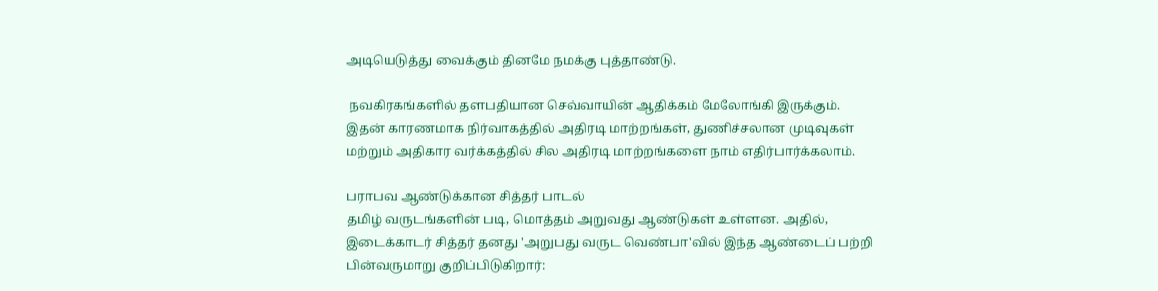அடியெடுத்து வைக்கும் தினமே நமக்கு புத்தாண்டு.

 நவகிரகங்களில் தளபதியான செவ்வாயின் ஆதிக்கம் மேலோங்கி இருக்கும். இதன் காரணமாக நிர்வாகத்தில் அதிரடி மாற்றங்கள், துணிச்சலான முடிவுகள் மற்றும் அதிகார வர்க்கத்தில் சில அதிரடி மாற்றங்களை நாம் எதிர்பார்க்கலாம்.

பராபவ ஆண்டுக்கான சித்தர் பாடல்
தமிழ் வருடங்களின் படி, மொத்தம் அறுவது ஆண்டுகள் உள்ளன. அதில், இடைக்காடர் சித்தர் தனது 'அறுபது வருட வெண்பா'வில் இந்த ஆண்டைப் பற்றி பின்வருமாறு குறிப்பிடுகிறார்: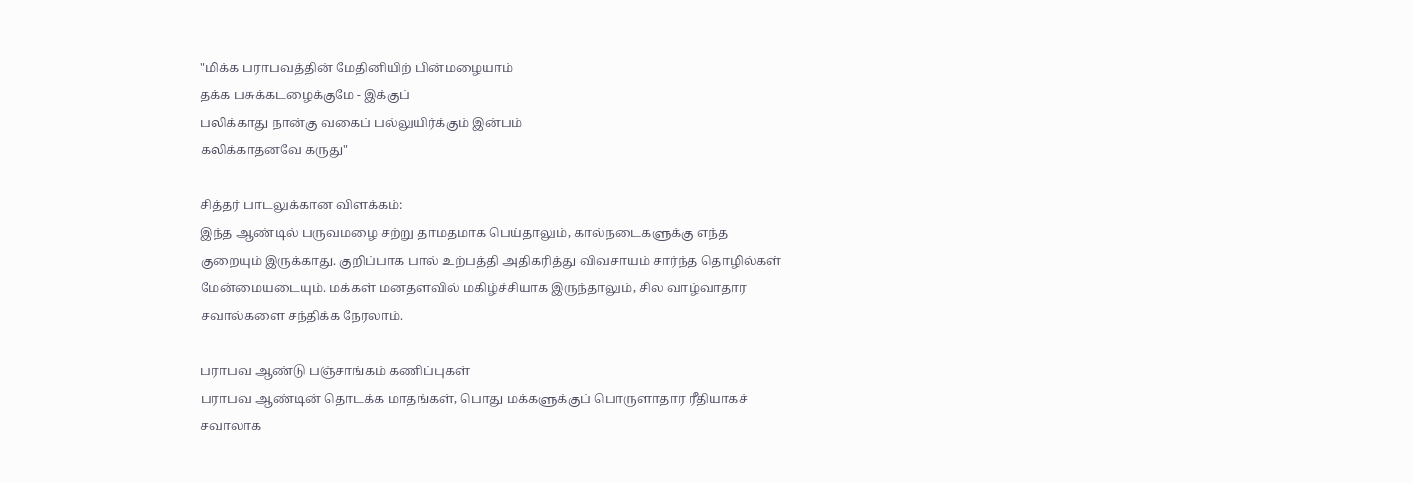"மிக்க பராபவத்தின் மேதினியிற் பின்மழையாம்
தக்க பசுக்கடழைக்குமே - இக்குப்
பலிக்காது நான்கு வகைப் பல்லுயிர்க்கும் இன்பம்
கலிக்காதனவே கருது"

சித்தர் பாடலுக்கான விளக்கம்:
இந்த ஆண்டில் பருவமழை சற்று தாமதமாக பெய்தாலும், கால்நடைகளுக்கு எந்த குறையும் இருக்காது. குறிப்பாக பால் உற்பத்தி அதிகரித்து விவசாயம் சார்ந்த தொழில்கள் மேன்மையடையும். மக்கள் மனதளவில் மகிழ்ச்சியாக இருந்தாலும், சில வாழ்வாதார சவால்களை சந்திக்க நேரலாம்.

பராபவ ஆண்டு பஞ்சாங்கம் கணிப்புகள்
பராபவ ஆண்டின் தொடக்க மாதங்கள், பொது மக்களுக்குப் பொருளாதார ரீதியாகச் சவாலாக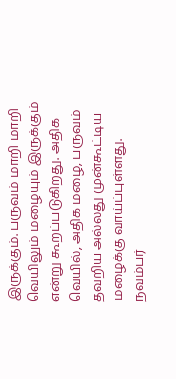இருக்கும். பருவம் மாறி மாறி வெயிலும் மழையும் இருக்கும் என்று கூறப்படுகிறது. அதிக வெயில், அதிக மழை, பருவம் தவறிய அல்லது முன்கூட்டிய மழைக்கு வாய்ப்புள்ளது. நவம்பர்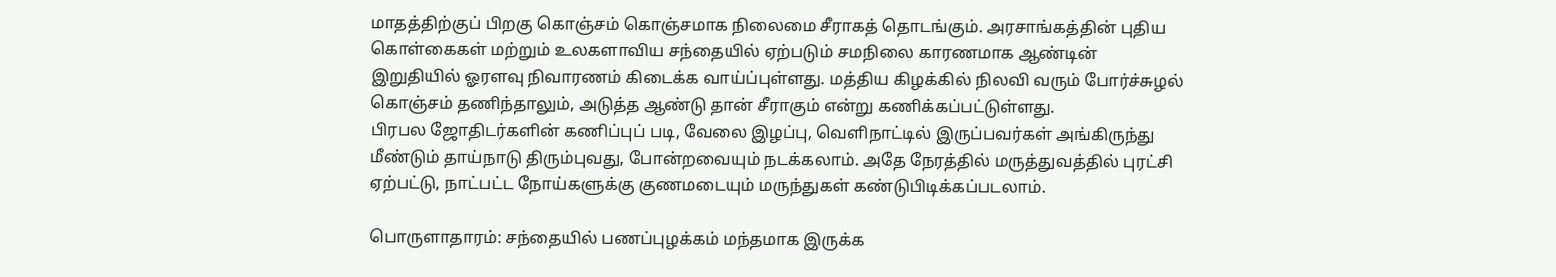மாதத்திற்குப் பிறகு கொஞ்சம் கொஞ்சமாக நிலைமை சீராகத் தொடங்கும். அரசாங்கத்தின் புதிய கொள்கைகள் மற்றும் உலகளாவிய சந்தையில் ஏற்படும் சமநிலை காரணமாக ஆண்டின் இறுதியில் ஓரளவு நிவாரணம் கிடைக்க வாய்ப்புள்ளது. மத்திய கிழக்கில் நிலவி வரும் போர்ச்சுழல் கொஞ்சம் தணிந்தாலும், அடுத்த ஆண்டு தான் சீராகும் என்று கணிக்கப்பட்டுள்ளது.
பிரபல ஜோதிடர்களின் கணிப்புப் படி, வேலை இழப்பு, வெளிநாட்டில் இருப்பவர்கள் அங்கிருந்து மீண்டும் தாய்நாடு திரும்புவது, போன்றவையும் நடக்கலாம். அதே நேரத்தில் மருத்துவத்தில் புரட்சி ஏற்பட்டு, நாட்பட்ட நோய்களுக்கு குணமடையும் மருந்துகள் கண்டுபிடிக்கப்படலாம்.

பொருளாதாரம்: சந்தையில் பணப்புழக்கம் மந்தமாக இருக்க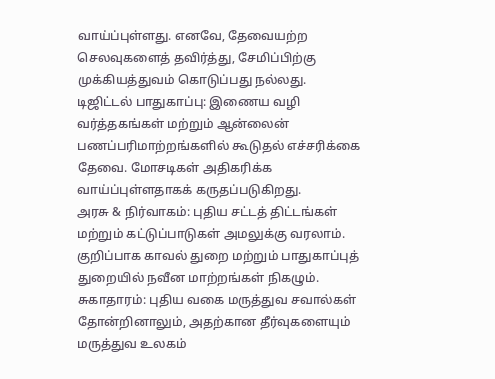வாய்ப்புள்ளது. எனவே, தேவையற்ற செலவுகளைத் தவிர்த்து, சேமிப்பிற்கு முக்கியத்துவம் கொடுப்பது நல்லது.
டிஜிட்டல் பாதுகாப்பு: இணைய வழி வர்த்தகங்கள் மற்றும் ஆன்லைன் பணப்பரிமாற்றங்களில் கூடுதல் எச்சரிக்கை தேவை. மோசடிகள் அதிகரிக்க வாய்ப்புள்ளதாகக் கருதப்படுகிறது.
அரசு & நிர்வாகம்: புதிய சட்டத் திட்டங்கள் மற்றும் கட்டுப்பாடுகள் அமலுக்கு வரலாம். குறிப்பாக காவல் துறை மற்றும் பாதுகாப்புத் துறையில் நவீன மாற்றங்கள் நிகழும்.
சுகாதாரம்: புதிய வகை மருத்துவ சவால்கள் தோன்றினாலும், அதற்கான தீர்வுகளையும் மருத்துவ உலகம்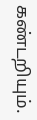கண்டறியும்.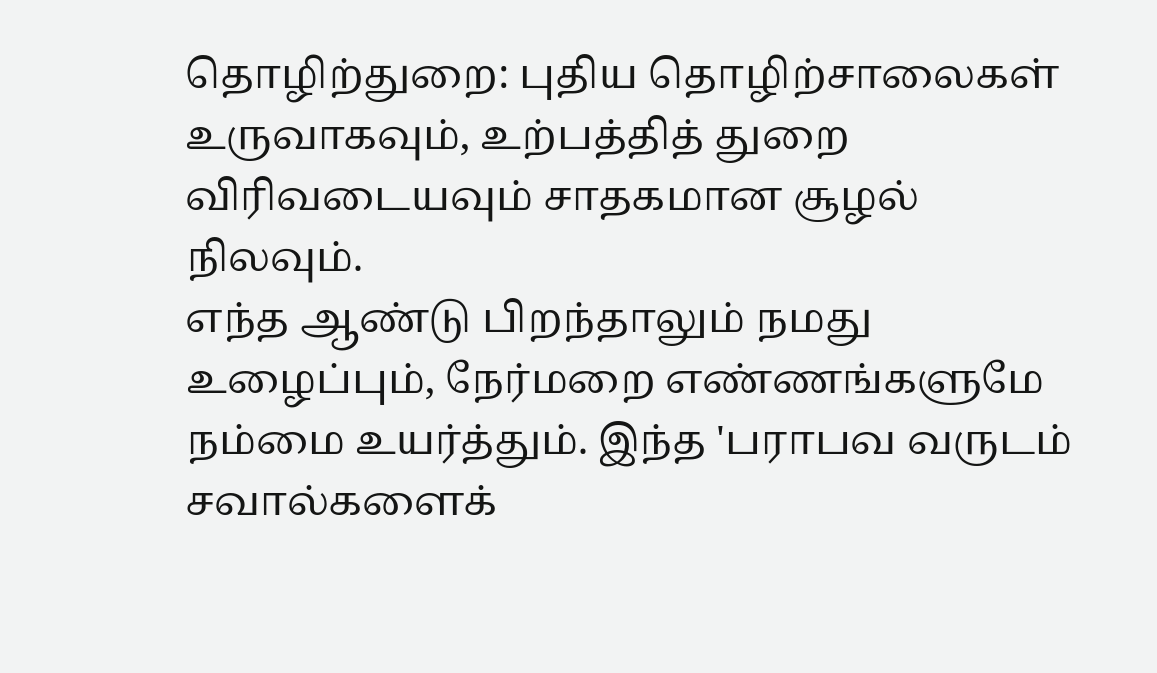தொழிற்துறை: புதிய தொழிற்சாலைகள் உருவாகவும், உற்பத்தித் துறை விரிவடையவும் சாதகமான சூழல் நிலவும்.
எந்த ஆண்டு பிறந்தாலும் நமது உழைப்பும், நேர்மறை எண்ணங்களுமே நம்மை உயர்த்தும். இந்த 'பராபவ வருடம் சவால்களைக்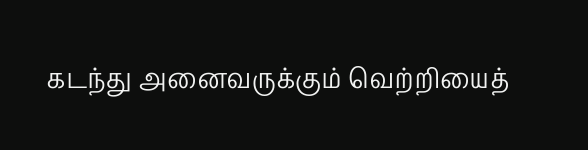கடந்து அனைவருக்கும் வெற்றியைத்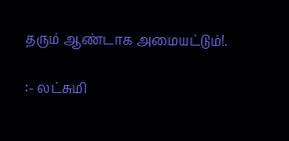தரும் ஆண்டாக அமையட்டும்!.

:- லட்சுமி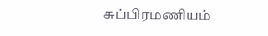சுப்பிரமணியம்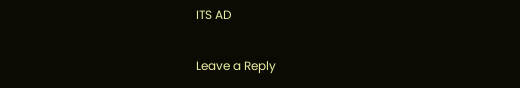ITS AD

Leave a Reply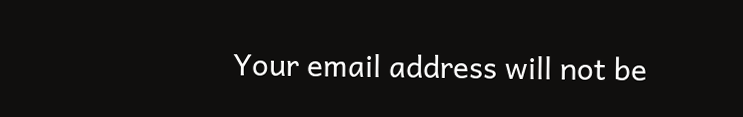Your email address will not be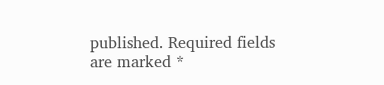published. Required fields are marked *